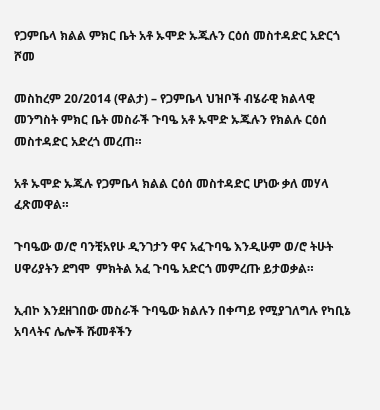የጋምቤላ ክልል ምክር ቤት አቶ ኡሞድ ኡጁሉን ርዕሰ መስተዳድር አድርጎ ሾመ

መስከረም 20/2014 (ዋልታ) – የጋምቤላ ህዝቦች ብሄራዊ ክልላዊ መንግስት ምክር ቤት መስራች ጉባዔ አቶ ኡሞድ ኡጁሉን የክልሉ ርዕሰ መስተዳድር አድረጎ መረጠ።

አቶ ኡሞድ ኡጁሉ የጋምቤላ ክልል ርዕሰ መስተዳድር ሆነው ቃለ መሃላ ፈጽመዋል።

ጉባዔው ወ/ሮ ባንቺአየሁ ዲንገታን ዋና አፈጉባዔ እንዲሁም ወ/ሮ ትሁት ሀዋሪያትን ደግሞ  ምክትል አፈ ጉባዔ አድርጎ መምረጡ ይታወቃል።

ኢብኮ እንደዘገበው መስራች ጉባዔው ክልሉን በቀጣይ የሚያገለግሉ የካቢኔ አባላትና ሌሎች ሹመቶችን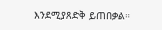እንደሚያጸድቅ ይጠበቃል።